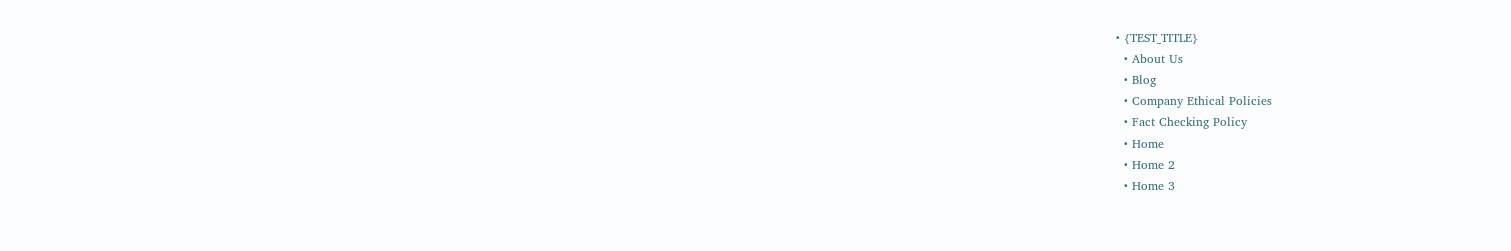• {TEST_TITLE}
  • About Us
  • Blog
  • Company Ethical Policies
  • Fact Checking Policy
  • Home
  • Home 2
  • Home 3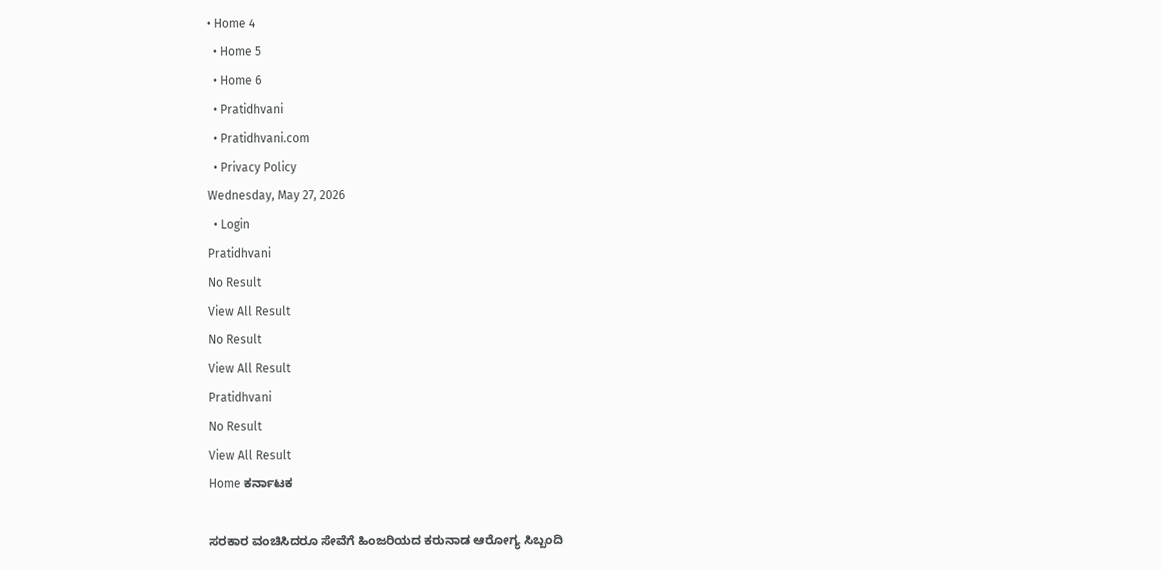• Home 4
  • Home 5
  • Home 6
  • Pratidhvani
  • Pratidhvani.com
  • Privacy Policy
Wednesday, May 27, 2026
  • Login
Pratidhvani
No Result
View All Result
No Result
View All Result
Pratidhvani
No Result
View All Result
Home ಕರ್ನಾಟಕ

ಸರಕಾರ ವಂಚಿಸಿದರೂ ಸೇವೆಗೆ ಹಿಂಜರಿಯದ ಕರುನಾಡ ಆರೋಗ್ಯ ಸಿಬ್ಬಂದಿ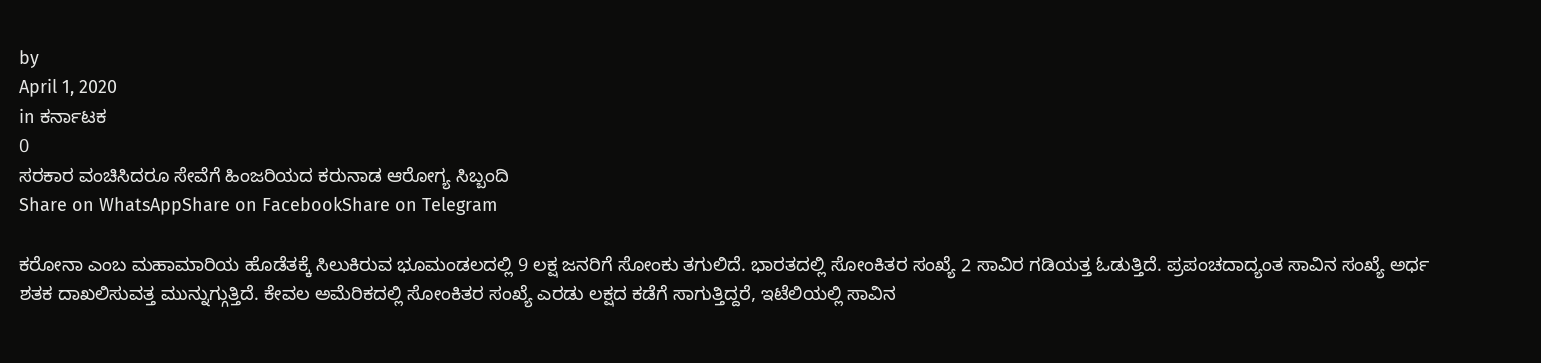by
April 1, 2020
in ಕರ್ನಾಟಕ
0
ಸರಕಾರ ವಂಚಿಸಿದರೂ ಸೇವೆಗೆ ಹಿಂಜರಿಯದ ಕರುನಾಡ ಆರೋಗ್ಯ ಸಿಬ್ಬಂದಿ
Share on WhatsAppShare on FacebookShare on Telegram

ಕರೋನಾ ಎಂಬ ಮಹಾಮಾರಿಯ ಹೊಡೆತಕ್ಕೆ ಸಿಲುಕಿರುವ ಭೂಮಂಡಲದಲ್ಲಿ 9 ಲಕ್ಷ ಜನರಿಗೆ ಸೋಂಕು ತಗುಲಿದೆ. ಭಾರತದಲ್ಲಿ ಸೋಂಕಿತರ ಸಂಖ್ಯೆ 2 ಸಾವಿರ ಗಡಿಯತ್ತ ಓಡುತ್ತಿದೆ. ಪ್ರಪಂಚದಾದ್ಯಂತ ಸಾವಿನ ಸಂಖ್ಯೆ ಅರ್ಧ ಶತಕ ದಾಖಲಿಸುವತ್ತ ಮುನ್ನುಗ್ಗುತ್ತಿದೆ. ಕೇವಲ ಅಮೆರಿಕದಲ್ಲಿ ಸೋಂಕಿತರ ಸಂಖ್ಯೆ ಎರಡು ಲಕ್ಷದ ಕಡೆಗೆ ಸಾಗುತ್ತಿದ್ದರೆ, ಇಟೆಲಿಯಲ್ಲಿ ಸಾವಿನ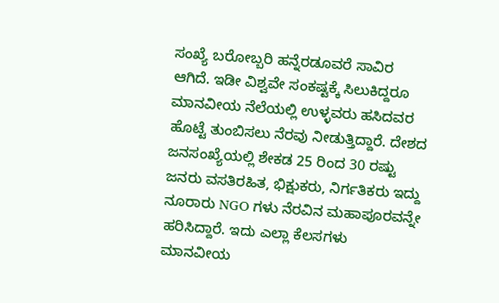ಸಂಖ್ಯೆ ಬರೋಬ್ಬರಿ ಹನ್ನೆರಡೂವರೆ ಸಾವಿರ ಆಗಿದೆ. ಇಡೀ ವಿಶ್ವವೇ ಸಂಕಷ್ಟಕ್ಕೆ ಸಿಲುಕಿದ್ದರೂ ಮಾನವೀಯ ನೆಲೆಯಲ್ಲಿ ಉಳ್ಳವರು ಹಸಿದವರ ಹೊಟ್ಟೆ ತುಂಬಿಸಲು ನೆರವು ನೀಡುತ್ತಿದ್ದಾರೆ. ದೇಶದ ಜನಸಂಖ್ಯೆಯಲ್ಲಿ ಶೇಕಡ 25 ರಿಂದ 30 ರಷ್ಟು ಜನರು ವಸತಿರಹಿತ, ಭಿಕ್ಷುಕರು, ನಿರ್ಗತಿಕರು ಇದ್ದು ನೂರಾರು NGO ಗಳು ನೆರವಿನ ಮಹಾಪೂರವನ್ನೇ ಹರಿಸಿದ್ದಾರೆ. ಇದು ಎಲ್ಲಾ ಕೆಲಸಗಳು ಮಾನವೀಯ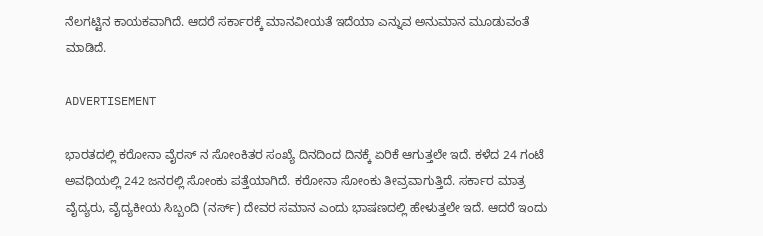ನೆಲಗಟ್ಟಿನ ಕಾಯಕವಾಗಿದೆ. ಆದರೆ ಸರ್ಕಾರಕ್ಕೆ ಮಾನವೀಯತೆ ಇದೆಯಾ ಎನ್ನುವ ಅನುಮಾನ ಮೂಡುವಂತೆ ಮಾಡಿದೆ.

ADVERTISEMENT

ಭಾರತದಲ್ಲಿ ಕರೋನಾ ವೈರಸ್‌ ನ ಸೋಂಕಿತರ ಸಂಖ್ಯೆ ದಿನದಿಂದ ದಿನಕ್ಕೆ ಏರಿಕೆ ಆಗುತ್ತಲೇ ಇದೆ. ಕಳೆದ 24 ಗಂಟೆ ಅವಧಿಯಲ್ಲಿ 242 ಜನರಲ್ಲಿ ಸೋಂಕು ಪತ್ತೆಯಾಗಿದೆ. ಕರೋನಾ ಸೋಂಕು ತೀವ್ರವಾಗುತ್ತಿದೆ. ಸರ್ಕಾರ ಮಾತ್ರ ವೈದ್ಯರು, ವೈದ್ಯಕೀಯ ಸಿಬ್ಬಂದಿ (ನರ್ಸ್) ದೇವರ ಸಮಾನ ಎಂದು ಭಾಷಣದಲ್ಲಿ ಹೇಳುತ್ತಲೇ ಇದೆ. ಆದರೆ ಇಂದು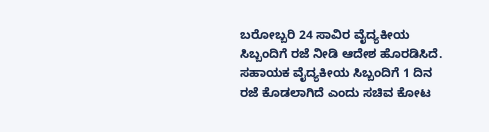ಬರೋಬ್ಬರಿ 24 ಸಾವಿರ ವೈದ್ಯಕೀಯ ಸಿಬ್ಬಂದಿಗೆ ರಜೆ ನೀಡಿ ಆದೇಶ ಹೊರಡಿಸಿದೆ. ಸಹಾಯಕ ವೈದ್ಯಕೀಯ ಸಿಬ್ಬಂದಿಗೆ 1 ದಿನ ರಜೆ ಕೊಡಲಾಗಿದೆ ಎಂದು ಸಚಿವ ಕೋಟ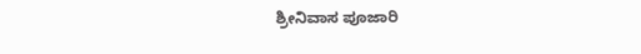ಶ್ರೀನಿವಾಸ ಪೂಜಾರಿ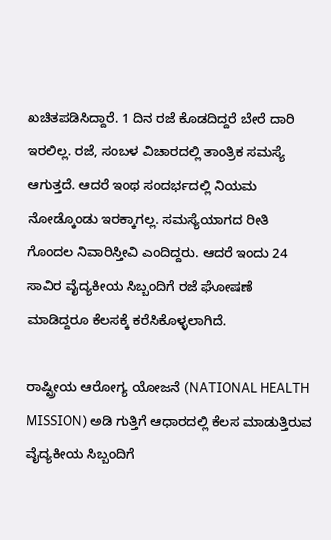ಖಚಿತಪಡಿಸಿದ್ದಾರೆ. 1 ದಿನ ರಜೆ ಕೊಡದಿದ್ದರೆ ಬೇರೆ ದಾರಿ ಇರಲಿಲ್ಲ. ರಜೆ, ಸಂಬಳ ವಿಚಾರದಲ್ಲಿ ತಾಂತ್ರಿಕ ಸಮಸ್ಯೆ ಆಗುತ್ತದೆ. ಆದರೆ ಇಂಥ ಸಂದರ್ಭದಲ್ಲಿ ನಿಯಮ ನೋಡ್ಕೊಂಡು ಇರಕ್ಕಾಗಲ್ಲ. ಸಮಸ್ಯೆಯಾಗದ ರೀತಿ ಗೊಂದಲ ನಿವಾರಿಸ್ತೀವಿ ಎಂದಿದ್ದರು. ಆದರೆ ಇಂದು 24 ಸಾವಿರ ವೈದ್ಯಕೀಯ ಸಿಬ್ಬಂದಿಗೆ ರಜೆ ಘೋಷಣೆ ಮಾಡಿದ್ದರೂ ಕೆಲಸಕ್ಕೆ ಕರೆಸಿಕೊಳ್ಳಲಾಗಿದೆ.

ರಾಷ್ಟ್ರೀಯ ಆರೋಗ್ಯ ಯೋಜನೆ (NATIONAL HEALTH MISSION) ಅಡಿ ಗುತ್ತಿಗೆ ಆಧಾರದಲ್ಲಿ ಕೆಲಸ ಮಾಡುತ್ತಿರುವ ವೈದ್ಯಕೀಯ ಸಿಬ್ಬಂದಿಗೆ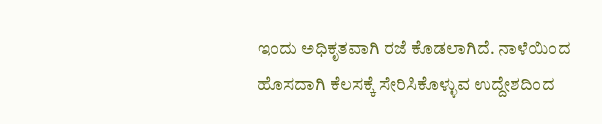ಇಂದು ಅಧಿಕೃತವಾಗಿ ರಜೆ ಕೊಡಲಾಗಿದೆ. ನಾಳೆಯಿಂದ ಹೊಸದಾಗಿ ಕೆಲಸಕ್ಕೆ ಸೇರಿಸಿಕೊಳ್ಳುವ ಉದ್ದೇಶದಿಂದ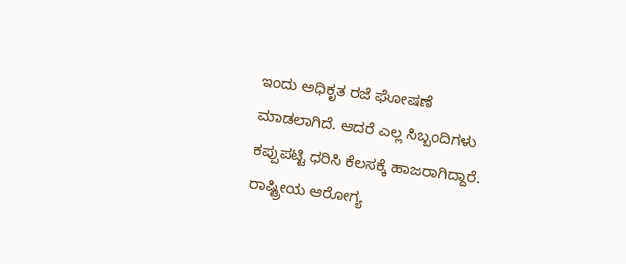ಇಂದು ಅಧಿಕೃತ ರಜೆ ಘೋಷಣೆ ಮಾಡಲಾಗಿದೆ. ಆದರೆ ಎಲ್ಲ ಸಿಬ್ಬಂದಿಗಳು ಕಪ್ಪುಪಟ್ಟಿ ಧರಿಸಿ ಕೆಲಸಕ್ಕೆ ಹಾಜರಾಗಿದ್ದಾರೆ. ರಾಷ್ಟ್ರೀಯ ಆರೋಗ್ಯ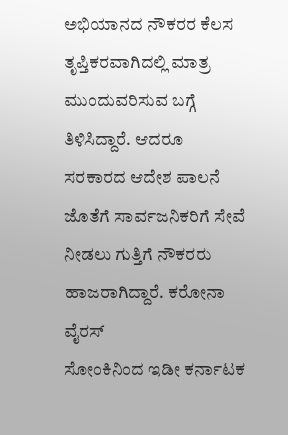ಅಭಿಯಾನದ ನೌಕರರ ಕೆಲಸ ತೃಪ್ತಿಕರವಾಗಿದಲ್ಲಿ ಮಾತ್ರ ಮುಂದುವರಿಸುವ ಬಗ್ಗೆ ತಿಳಿಸಿದ್ದಾರೆ. ಆದರೂ ಸರಕಾರದ ಆದೇಶ ಪಾಲನೆ ಜೊತೆಗೆ ಸಾರ್ವಜನಿಕರಿಗೆ ಸೇವೆ ನೀಡಲು ಗುತ್ತಿಗೆ ನೌಕರರು ಹಾಜರಾಗಿದ್ದಾರೆ. ಕರೋನಾ ವೈರಸ್
ಸೋಂಕಿನಿಂದ ಇಡೀ ಕರ್ನಾಟಕ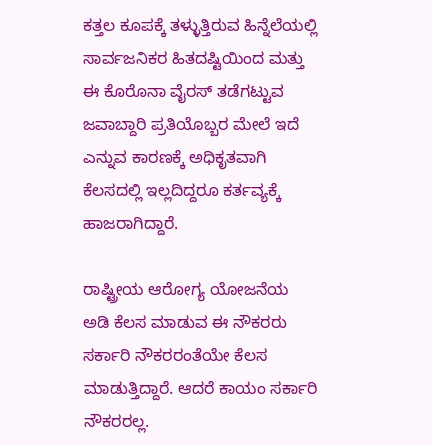ಕತ್ತಲ ಕೂಪಕ್ಕೆ ತಳ್ಳುತ್ತಿರುವ ಹಿನ್ನೆಲೆಯಲ್ಲಿ ಸಾರ್ವಜನಿಕರ ಹಿತದಷ್ಟಿಯಿಂದ ಮತ್ತು ಈ ಕೊರೊನಾ ವೈರಸ್ ತಡೆಗಟ್ಟುವ ಜವಾಬ್ದಾರಿ ಪ್ರತಿಯೊಬ್ಬರ ಮೇಲೆ ಇದೆ ಎನ್ನುವ ಕಾರಣಕ್ಕೆ ಅಧಿಕೃತವಾಗಿ ಕೆಲಸದಲ್ಲಿ ಇಲ್ಲದಿದ್ದರೂ ಕರ್ತವ್ಯಕ್ಕೆ ಹಾಜರಾಗಿದ್ದಾರೆ.

ರಾಷ್ಟ್ರೀಯ ಆರೋಗ್ಯ ಯೋಜನೆಯ ಅಡಿ ಕೆಲಸ ಮಾಡುವ ಈ ನೌಕರರು ಸರ್ಕಾರಿ ನೌಕರರಂತೆಯೇ ಕೆಲಸ ಮಾಡುತ್ತಿದ್ದಾರೆ. ಆದರೆ ಕಾಯಂ ಸರ್ಕಾರಿ ನೌಕರರಲ್ಲ.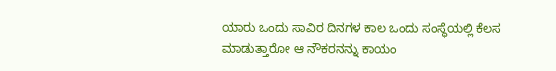ಯಾರು ಒಂದು ಸಾವಿರ ದಿನಗಳ ಕಾಲ ಒಂದು ಸಂಸ್ಥೆಯಲ್ಲಿ ಕೆಲಸ ಮಾಡುತ್ತಾರೋ ಆ ನೌಕರನನ್ನು ಕಾಯಂ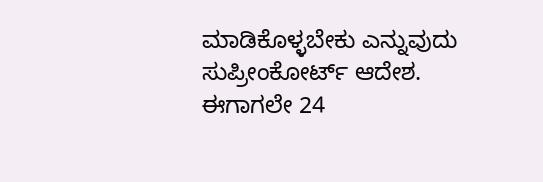ಮಾಡಿಕೊಳ್ಳಬೇಕು ಎನ್ನುವುದು ಸುಪ್ರೀಂಕೋರ್ಟ್ ಆದೇಶ. ಈಗಾಗಲೇ 24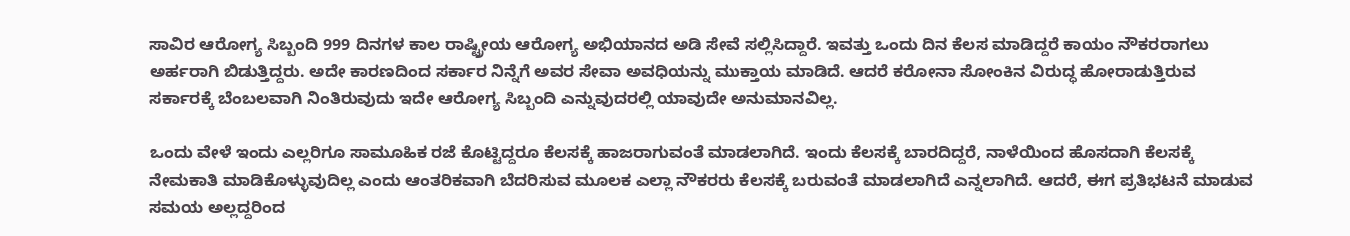ಸಾವಿರ ಆರೋಗ್ಯ ಸಿಬ್ಬಂದಿ 999 ದಿನಗಳ ಕಾಲ ರಾಷ್ಟ್ರೀಯ ಆರೋಗ್ಯ ಅಭಿಯಾನದ ಅಡಿ ಸೇವೆ ಸಲ್ಲಿಸಿದ್ದಾರೆ. ಇವತ್ತು ಒಂದು ದಿನ ಕೆಲಸ ಮಾಡಿದ್ದರೆ ಕಾಯಂ ನೌಕರರಾಗಲು ಅರ್ಹರಾಗಿ ಬಿಡುತ್ತಿದ್ದರು. ಅದೇ ಕಾರಣದಿಂದ ಸರ್ಕಾರ ನಿನ್ನೆಗೆ ಅವರ ಸೇವಾ ಅವಧಿಯನ್ನು ಮುಕ್ತಾಯ ಮಾಡಿದೆ. ಆದರೆ ಕರೋನಾ ಸೋಂಕಿನ ವಿರುದ್ಧ ಹೋರಾಡುತ್ತಿರುವ ಸರ್ಕಾರಕ್ಕೆ ಬೆಂಬಲವಾಗಿ ನಿಂತಿರುವುದು ಇದೇ ಆರೋಗ್ಯ ಸಿಬ್ಬಂದಿ ಎನ್ನುವುದರಲ್ಲಿ ಯಾವುದೇ ಅನುಮಾನವಿಲ್ಲ.

ಒಂದು ವೇಳೆ ಇಂದು ಎಲ್ಲರಿಗೂ ಸಾಮೂಹಿಕ ರಜೆ ಕೊಟ್ಟಿದ್ದರೂ ಕೆಲಸಕ್ಕೆ ಹಾಜರಾಗುವಂತೆ ಮಾಡಲಾಗಿದೆ. ಇಂದು ಕೆಲಸಕ್ಕೆ ಬಾರದಿದ್ದರೆ, ನಾಳೆಯಿಂದ ಹೊಸದಾಗಿ ಕೆಲಸಕ್ಕೆ ನೇಮಕಾತಿ ಮಾಡಿಕೊಳ್ಳುವುದಿಲ್ಲ ಎಂದು ಆಂತರಿಕವಾಗಿ ಬೆದರಿಸುವ ಮೂಲಕ ಎಲ್ಲಾ ನೌಕರರು ಕೆಲಸಕ್ಕೆ ಬರುವಂತೆ ಮಾಡಲಾಗಿದೆ ಎನ್ನಲಾಗಿದೆ. ಆದರೆ, ಈಗ ಪ್ರತಿಭಟನೆ ಮಾಡುವ ಸಮಯ ಅಲ್ಲದ್ದರಿಂದ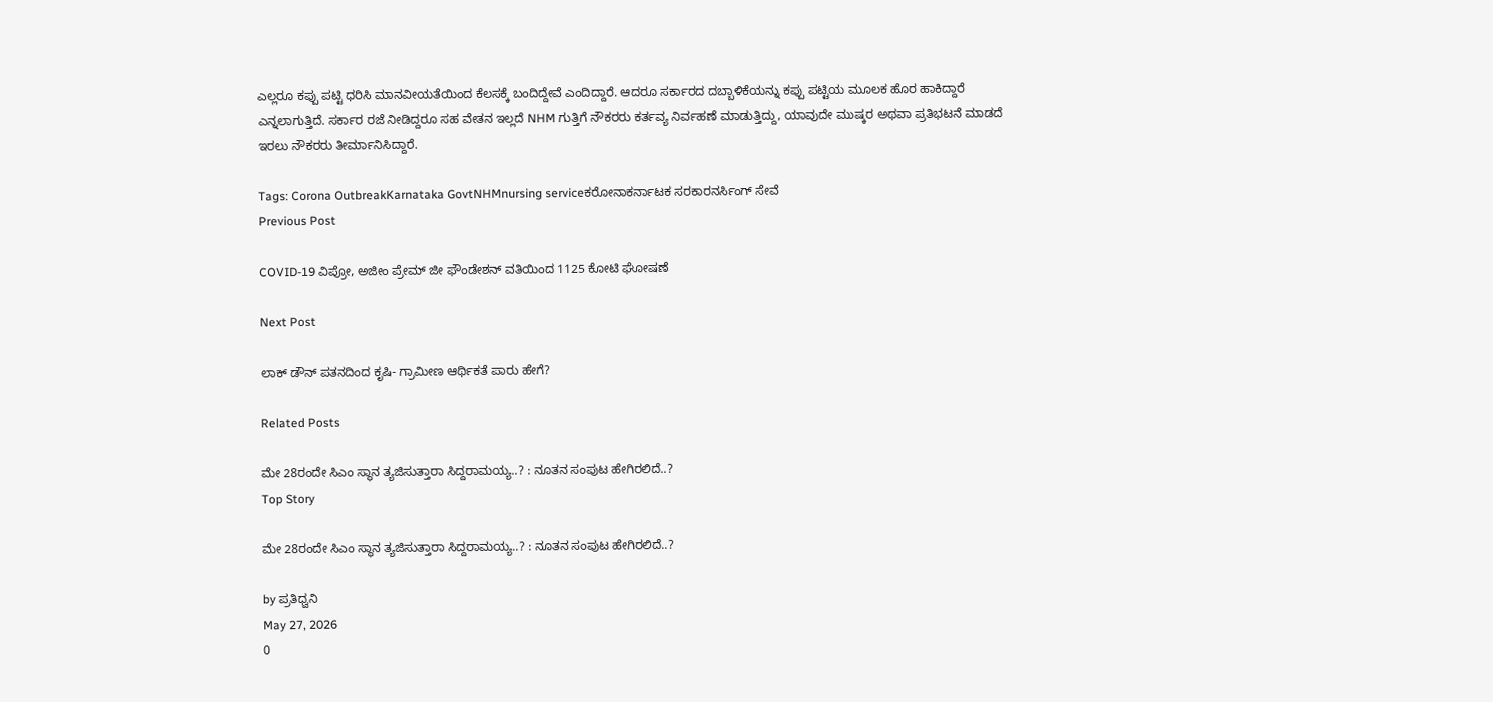ಎಲ್ಲರೂ ಕಪ್ಪು ಪಟ್ಟಿ ಧರಿಸಿ ಮಾನವೀಯತೆಯಿಂದ ಕೆಲಸಕ್ಕೆ ಬಂದಿದ್ದೇವೆ ಎಂದಿದ್ದಾರೆ. ಆದರೂ ಸರ್ಕಾರದ ದಬ್ಬಾಳಿಕೆಯನ್ನು ಕಪ್ಪು ಪಟ್ಟಿಯ ಮೂಲಕ ಹೊರ ಹಾಕಿದ್ದಾರೆ ಎನ್ನಲಾಗುತ್ತಿದೆ. ಸರ್ಕಾರ ರಜೆ ನೀಡಿದ್ದರೂ ಸಹ ವೇತನ ಇಲ್ಲದೆ NHM ಗುತ್ತಿಗೆ ನೌಕರರು ಕರ್ತವ್ಯ ನಿರ್ವಹಣೆ ಮಾಡುತ್ತಿದ್ದು, ಯಾವುದೇ ಮುಷ್ಕರ ಅಥವಾ ಪ್ರತಿಭಟನೆ ಮಾಡದೆ ಇರಲು ನೌಕರರು ತೀರ್ಮಾನಿಸಿದ್ದಾರೆ.

Tags: Corona OutbreakKarnataka GovtNHMnursing serviceಕರೋನಾಕರ್ನಾಟಕ ಸರಕಾರನರ್ಸಿಂಗ್‌ ಸೇವೆ
Previous Post

COVID-19 ವಿಪ್ರೋ, ಅಜೀಂ ಪ್ರೇಮ್‌ ಜೀ ಫೌಂಡೇಶನ್‌ ವತಿಯಿಂದ 1125 ಕೋಟಿ ಘೋಷಣೆ

Next Post

ಲಾಕ್ ಡೌನ್ ಪತನದಿಂದ ಕೃಷಿ- ಗ್ರಾಮೀಣ ಆರ್ಥಿಕತೆ ಪಾರು ಹೇಗೆ?

Related Posts

ಮೇ 28ರಂದೇ ಸಿಎಂ ಸ್ಥಾನ ತ್ಯಜಿಸುತ್ತಾರಾ ಸಿದ್ದರಾಮಯ್ಯ..? : ನೂತನ ಸಂಪುಟ ಹೇಗಿರಲಿದೆ..?
Top Story

ಮೇ 28ರಂದೇ ಸಿಎಂ ಸ್ಥಾನ ತ್ಯಜಿಸುತ್ತಾರಾ ಸಿದ್ದರಾಮಯ್ಯ..? : ನೂತನ ಸಂಪುಟ ಹೇಗಿರಲಿದೆ..?

by ಪ್ರತಿಧ್ವನಿ
May 27, 2026
0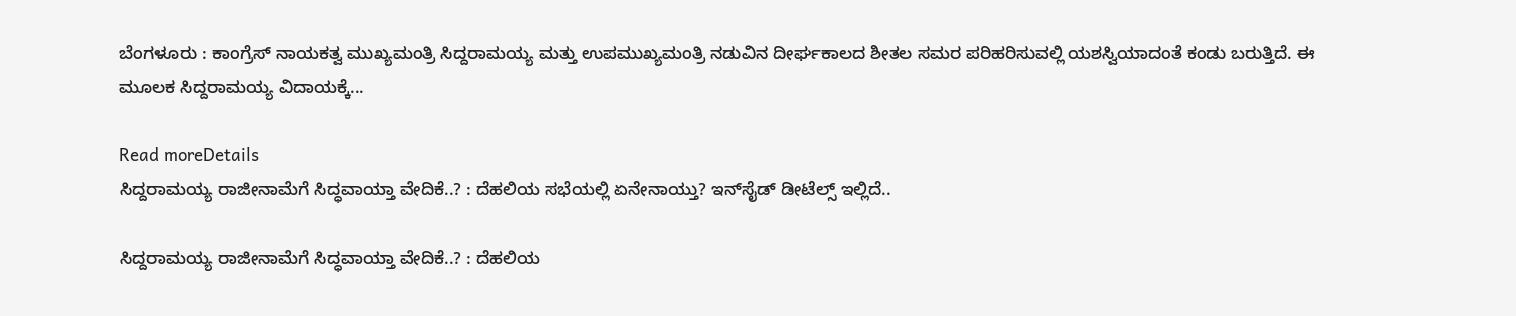ಬೆಂಗಳೂರು : ಕಾಂಗ್ರೆಸ್ ನಾಯಕತ್ವ ಮುಖ್ಯಮಂತ್ರಿ ಸಿದ್ದರಾಮಯ್ಯ ಮತ್ತು ಉಪಮುಖ್ಯಮಂತ್ರಿ ನಡುವಿನ ದೀರ್ಘಕಾಲದ ಶೀತಲ ಸಮರ ಪರಿಹರಿಸುವಲ್ಲಿ ಯಶಸ್ವಿಯಾದಂತೆ ಕಂಡು ಬರುತ್ತಿದೆ. ಈ ಮೂಲಕ ಸಿದ್ದರಾಮಯ್ಯ ವಿದಾಯಕ್ಕೆ...

Read moreDetails
ಸಿದ್ದರಾಮಯ್ಯ ರಾಜೀನಾಮೆಗೆ ಸಿದ್ಧವಾಯ್ತಾ ವೇದಿಕೆ..? : ದೆಹಲಿಯ ಸಭೆಯಲ್ಲಿ ಏನೇನಾಯ್ತು? ಇನ್‌ಸೈಡ್‌ ಡೀಟೆಲ್ಸ್‌ ಇಲ್ಲಿದೆ..

ಸಿದ್ದರಾಮಯ್ಯ ರಾಜೀನಾಮೆಗೆ ಸಿದ್ಧವಾಯ್ತಾ ವೇದಿಕೆ..? : ದೆಹಲಿಯ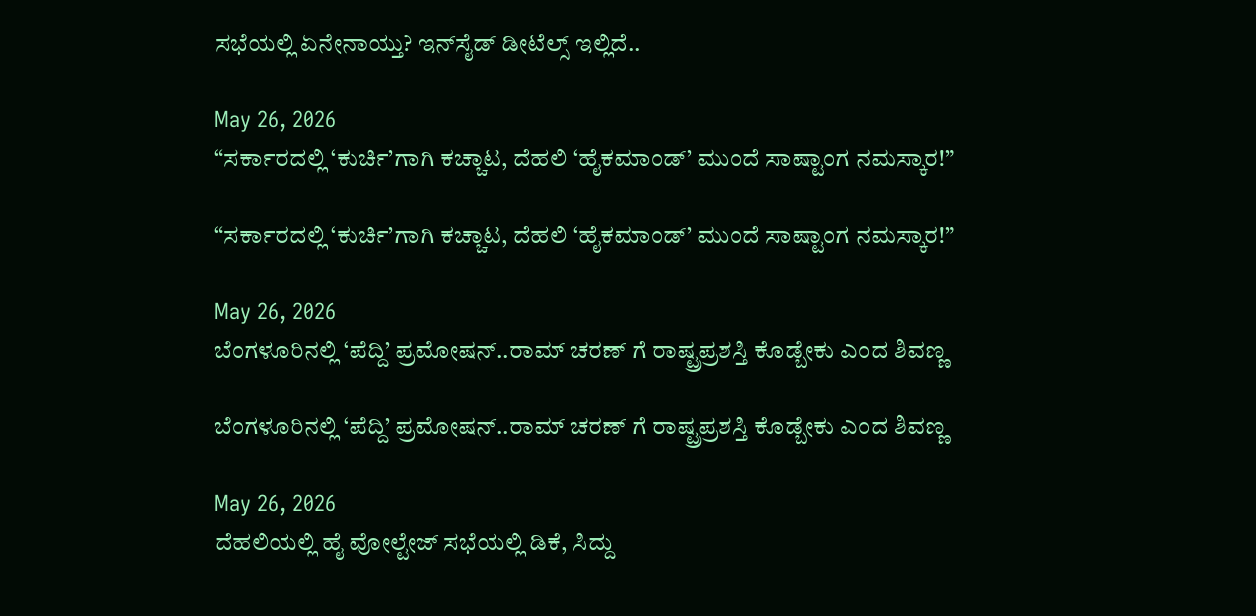ಸಭೆಯಲ್ಲಿ ಏನೇನಾಯ್ತು? ಇನ್‌ಸೈಡ್‌ ಡೀಟೆಲ್ಸ್‌ ಇಲ್ಲಿದೆ..

May 26, 2026
“ಸರ್ಕಾರದಲ್ಲಿ ‘ಕುರ್ಚಿ’ಗಾಗಿ ಕಚ್ಚಾಟ, ದೆಹಲಿ ‘ಹೈಕಮಾಂಡ್’ ಮುಂದೆ ಸಾಷ್ಟಾಂಗ ನಮಸ್ಕಾರ!”

“ಸರ್ಕಾರದಲ್ಲಿ ‘ಕುರ್ಚಿ’ಗಾಗಿ ಕಚ್ಚಾಟ, ದೆಹಲಿ ‘ಹೈಕಮಾಂಡ್’ ಮುಂದೆ ಸಾಷ್ಟಾಂಗ ನಮಸ್ಕಾರ!”

May 26, 2026
ಬೆಂಗಳೂರಿನಲ್ಲಿ ‘ಪೆದ್ದಿ’ ಪ್ರಮೋಷನ್..ರಾಮ್ ಚರಣ್ ಗೆ ರಾಷ್ಟ್ರಪ್ರಶಸ್ತಿ ಕೊಡ್ಬೇಕು ಎಂದ ಶಿವಣ್ಣ

ಬೆಂಗಳೂರಿನಲ್ಲಿ ‘ಪೆದ್ದಿ’ ಪ್ರಮೋಷನ್..ರಾಮ್ ಚರಣ್ ಗೆ ರಾಷ್ಟ್ರಪ್ರಶಸ್ತಿ ಕೊಡ್ಬೇಕು ಎಂದ ಶಿವಣ್ಣ

May 26, 2026
ದೆಹಲಿಯಲ್ಲಿ ಹೈ ವೋಲ್ಟೇಜ್‌ ಸಭೆಯಲ್ಲಿ ಡಿಕೆ, ಸಿದ್ದು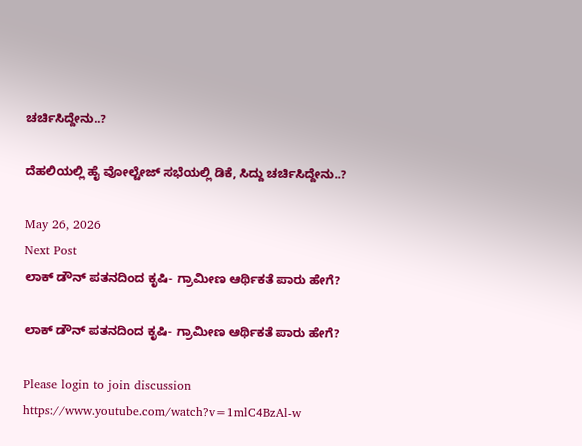ಚರ್ಚಿಸಿದ್ದೇನು..?

ದೆಹಲಿಯಲ್ಲಿ ಹೈ ವೋಲ್ಟೇಜ್‌ ಸಭೆಯಲ್ಲಿ ಡಿಕೆ, ಸಿದ್ದು ಚರ್ಚಿಸಿದ್ದೇನು..?

May 26, 2026
Next Post
ಲಾಕ್ ಡೌನ್ ಪತನದಿಂದ ಕೃಷಿ- ಗ್ರಾಮೀಣ ಆರ್ಥಿಕತೆ ಪಾರು ಹೇಗೆ?

ಲಾಕ್ ಡೌನ್ ಪತನದಿಂದ ಕೃಷಿ- ಗ್ರಾಮೀಣ ಆರ್ಥಿಕತೆ ಪಾರು ಹೇಗೆ?

Please login to join discussion
https://www.youtube.com/watch?v=1mlC4BzAl-w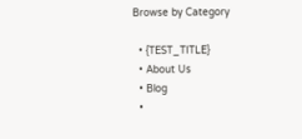Browse by Category

  • {TEST_TITLE}
  • About Us
  • Blog
  •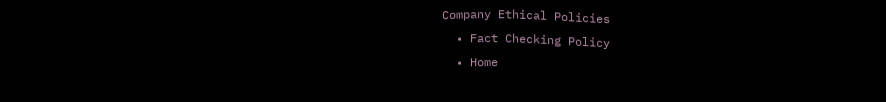Company Ethical Policies
  • Fact Checking Policy
  • Home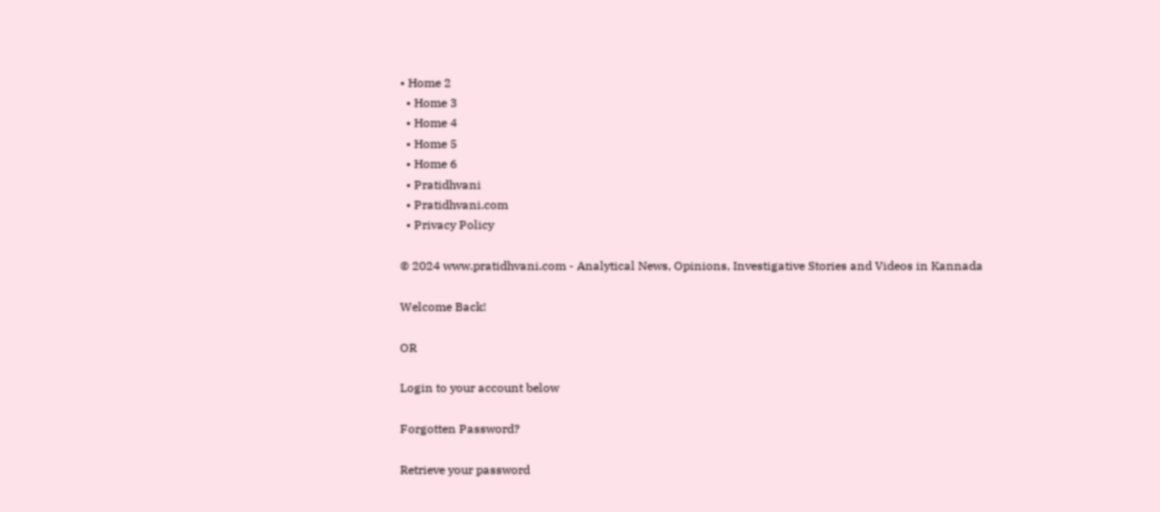• Home 2
  • Home 3
  • Home 4
  • Home 5
  • Home 6
  • Pratidhvani
  • Pratidhvani.com
  • Privacy Policy

© 2024 www.pratidhvani.com - Analytical News, Opinions, Investigative Stories and Videos in Kannada

Welcome Back!

OR

Login to your account below

Forgotten Password?

Retrieve your password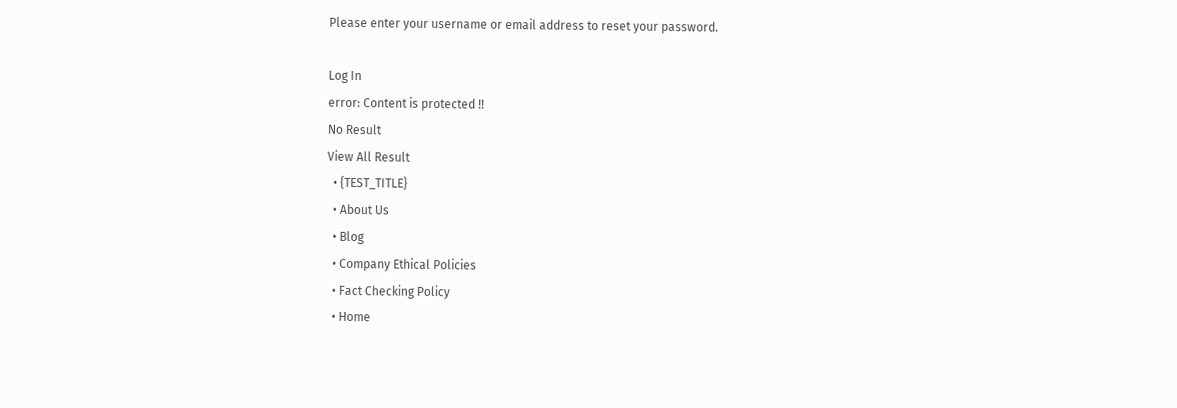Please enter your username or email address to reset your password.

Log In
error: Content is protected !!
No Result
View All Result
  • {TEST_TITLE}
  • About Us
  • Blog
  • Company Ethical Policies
  • Fact Checking Policy
  • Home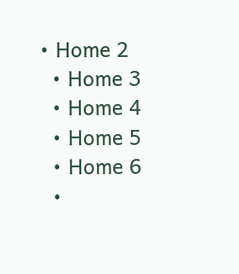• Home 2
  • Home 3
  • Home 4
  • Home 5
  • Home 6
  •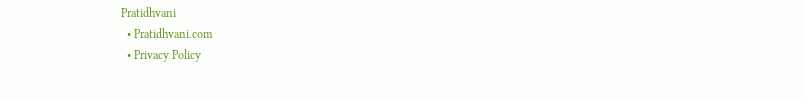Pratidhvani
  • Pratidhvani.com
  • Privacy Policy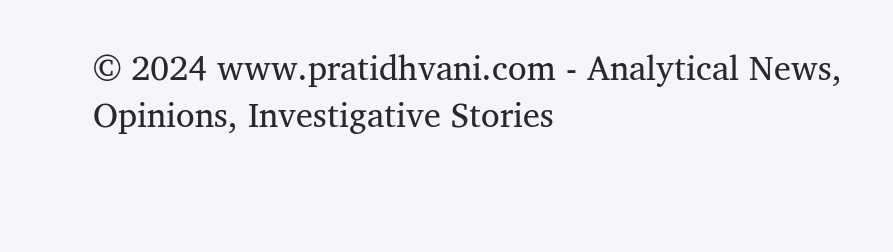© 2024 www.pratidhvani.com - Analytical News, Opinions, Investigative Stories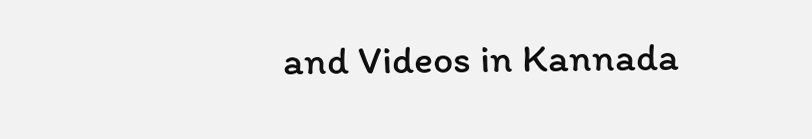and Videos in Kannada